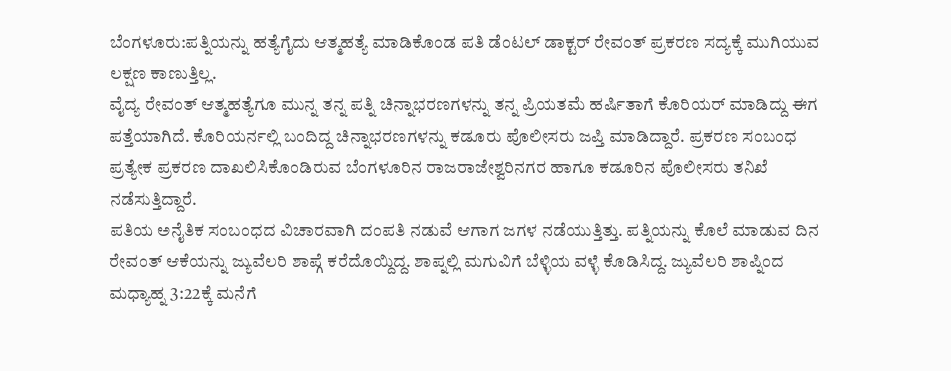ಬೆಂಗಳೂರು:ಪತ್ನಿಯನ್ನು ಹತ್ಯೆಗೈದು ಆತ್ಮಹತ್ಯೆ ಮಾಡಿಕೊಂಡ ಪತಿ ಡೆಂಟಲ್ ಡಾಕ್ಟರ್ ರೇವಂತ್ ಪ್ರಕರಣ ಸದ್ಯಕ್ಕೆ ಮುಗಿಯುವ ಲಕ್ಷಣ ಕಾಣುತ್ತಿಲ್ಲ.
ವೈದ್ಯ ರೇವಂತ್ ಆತ್ಮಹತ್ಯೆಗೂ ಮುನ್ನ ತನ್ನ ಪತ್ನಿ ಚಿನ್ನಾಭರಣಗಳನ್ನು ತನ್ನ ಪ್ರಿಯತಮೆ ಹರ್ಷಿತಾಗೆ ಕೊರಿಯರ್ ಮಾಡಿದ್ದು ಈಗ ಪತ್ತೆಯಾಗಿದೆ. ಕೊರಿಯರ್ನಲ್ಲಿ ಬಂದಿದ್ದ ಚಿನ್ನಾಭರಣಗಳನ್ನು ಕಡೂರು ಪೊಲೀಸರು ಜಪ್ತಿ ಮಾಡಿದ್ದಾರೆ. ಪ್ರಕರಣ ಸಂಬಂಧ ಪ್ರತ್ಯೇಕ ಪ್ರಕರಣ ದಾಖಲಿಸಿಕೊಂಡಿರುವ ಬೆಂಗಳೂರಿನ ರಾಜರಾಜೇಶ್ವರಿನಗರ ಹಾಗೂ ಕಡೂರಿನ ಪೊಲೀಸರು ತನಿಖೆ ನಡೆಸುತ್ತಿದ್ದಾರೆ.
ಪತಿಯ ಅನೈತಿಕ ಸಂಬಂಧದ ವಿಚಾರವಾಗಿ ದಂಪತಿ ನಡುವೆ ಆಗಾಗ ಜಗಳ ನಡೆಯುತ್ತಿತ್ತು. ಪತ್ನಿಯನ್ನು ಕೊಲೆ ಮಾಡುವ ದಿನ ರೇವಂತ್ ಆಕೆಯನ್ನು ಜ್ಯುವೆಲರಿ ಶಾಪ್ಗೆ ಕರೆದೊಯ್ದಿದ್ದ. ಶಾಪ್ನಲ್ಲಿ ಮಗುವಿಗೆ ಬೆಳ್ಳಿಯ ವಳ್ಳೆ ಕೊಡಿಸಿದ್ದ. ಜ್ಯುವೆಲರಿ ಶಾಪ್ನಿಂದ ಮಧ್ಯಾಹ್ನ 3:22ಕ್ಕೆ ಮನೆಗೆ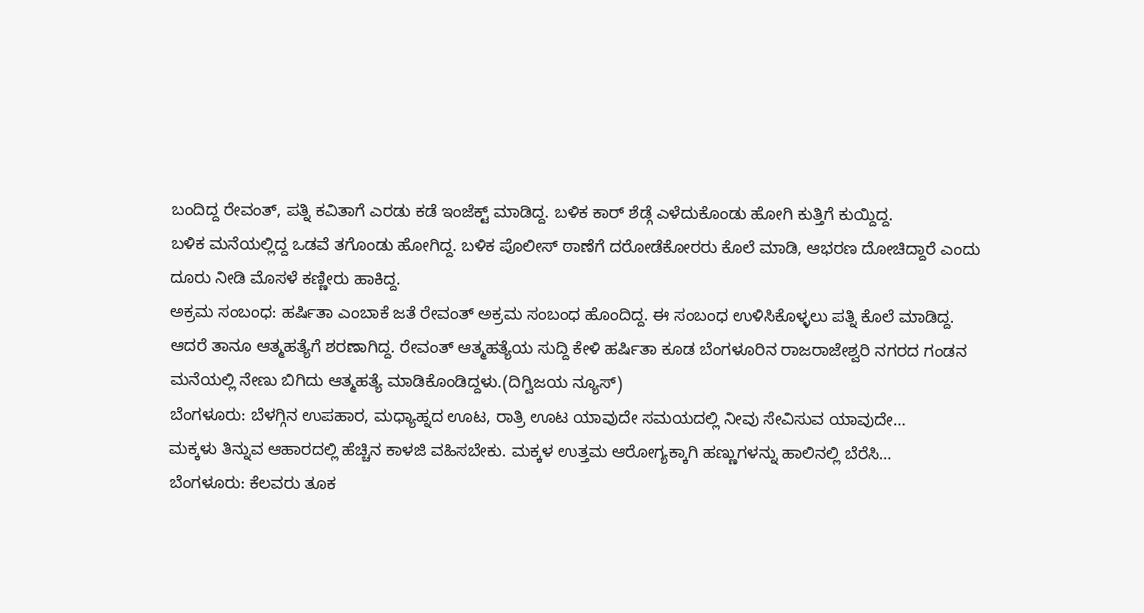ಬಂದಿದ್ದ ರೇವಂತ್, ಪತ್ನಿ ಕವಿತಾಗೆ ಎರಡು ಕಡೆ ಇಂಜೆಕ್ಟ್ ಮಾಡಿದ್ದ. ಬಳಿಕ ಕಾರ್ ಶೆಡ್ಗೆ ಎಳೆದುಕೊಂಡು ಹೋಗಿ ಕುತ್ತಿಗೆ ಕುಯ್ದಿದ್ದ.
ಬಳಿಕ ಮನೆಯಲ್ಲಿದ್ದ ಒಡವೆ ತಗೊಂಡು ಹೋಗಿದ್ದ. ಬಳಿಕ ಪೊಲೀಸ್ ಠಾಣೆಗೆ ದರೋಡೆಕೋರರು ಕೊಲೆ ಮಾಡಿ, ಆಭರಣ ದೋಚಿದ್ದಾರೆ ಎಂದು ದೂರು ನೀಡಿ ಮೊಸಳೆ ಕಣ್ಣೀರು ಹಾಕಿದ್ದ.
ಅಕ್ರಮ ಸಂಬಂಧ: ಹರ್ಷಿತಾ ಎಂಬಾಕೆ ಜತೆ ರೇವಂತ್ ಅಕ್ರಮ ಸಂಬಂಧ ಹೊಂದಿದ್ದ. ಈ ಸಂಬಂಧ ಉಳಿಸಿಕೊಳ್ಳಲು ಪತ್ನಿ ಕೊಲೆ ಮಾಡಿದ್ದ. ಆದರೆ ತಾನೂ ಆತ್ಮಹತ್ಯೆಗೆ ಶರಣಾಗಿದ್ದ. ರೇವಂತ್ ಆತ್ಮಹತ್ಯೆಯ ಸುದ್ದಿ ಕೇಳಿ ಹರ್ಷಿತಾ ಕೂಡ ಬೆಂಗಳೂರಿನ ರಾಜರಾಜೇಶ್ವರಿ ನಗರದ ಗಂಡನ ಮನೆಯಲ್ಲಿ ನೇಣು ಬಿಗಿದು ಆತ್ಮಹತ್ಯೆ ಮಾಡಿಕೊಂಡಿದ್ದಳು.(ದಿಗ್ವಿಜಯ ನ್ಯೂಸ್)
ಬೆಂಗಳೂರು: ಬೆಳಗ್ಗಿನ ಉಪಹಾರ, ಮಧ್ಯಾಹ್ನದ ಊಟ, ರಾತ್ರಿ ಊಟ ಯಾವುದೇ ಸಮಯದಲ್ಲಿ ನೀವು ಸೇವಿಸುವ ಯಾವುದೇ…
ಮಕ್ಕಳು ತಿನ್ನುವ ಆಹಾರದಲ್ಲಿ ಹೆಚ್ಚಿನ ಕಾಳಜಿ ವಹಿಸಬೇಕು. ಮಕ್ಕಳ ಉತ್ತಮ ಆರೋಗ್ಯಕ್ಕಾಗಿ ಹಣ್ಣುಗಳನ್ನು ಹಾಲಿನಲ್ಲಿ ಬೆರೆಸಿ…
ಬೆಂಗಳೂರು: ಕೆಲವರು ತೂಕ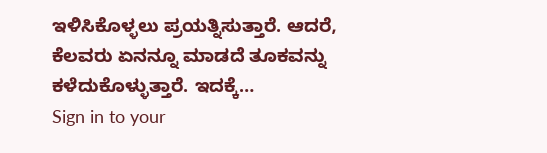ಇಳಿಸಿಕೊಳ್ಳಲು ಪ್ರಯತ್ನಿಸುತ್ತಾರೆ. ಆದರೆ, ಕೆಲವರು ಏನನ್ನೂ ಮಾಡದೆ ತೂಕವನ್ನು ಕಳೆದುಕೊಳ್ಳುತ್ತಾರೆ. ಇದಕ್ಕೆ…
Sign in to your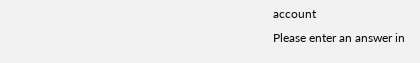account
Please enter an answer in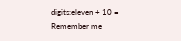digits:eleven + 10 =
Remember me